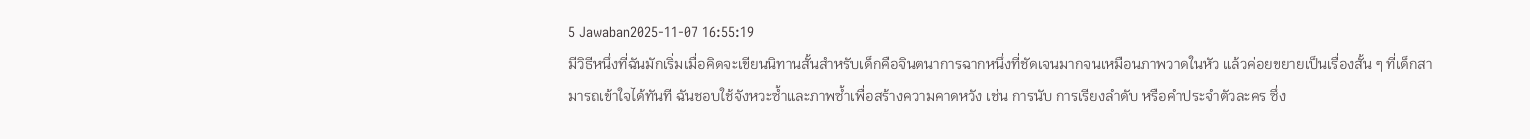5 Jawaban2025-11-07 16:55:19
มีวิธีหนึ่งที่ฉันมักเริ่มเมื่อคิดจะเขียนนิทานสั้นสำหรับเด็กคือจินตนาการฉากหนึ่งที่ชัดเจนมากจนเหมือนภาพวาดในหัว แล้วค่อยขยายเป็นเรื่องสั้น ๆ ที่เด็กสามารถเข้าใจได้ทันที ฉันชอบใช้จังหวะซ้ำและภาพซ้ำเพื่อสร้างความคาดหวัง เช่น การนับ การเรียงลำดับ หรือคำประจำตัวละคร ซึ่ง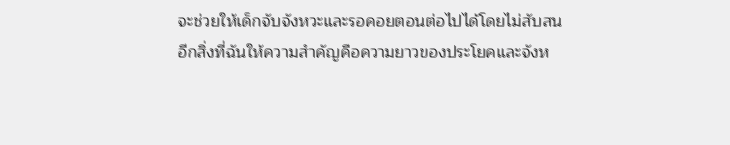จะช่วยให้เด็กจับจังหวะและรอคอยตอนต่อไปได้โดยไม่สับสน
อีกสิ่งที่ฉันให้ความสำคัญคือความยาวของประโยคและจังห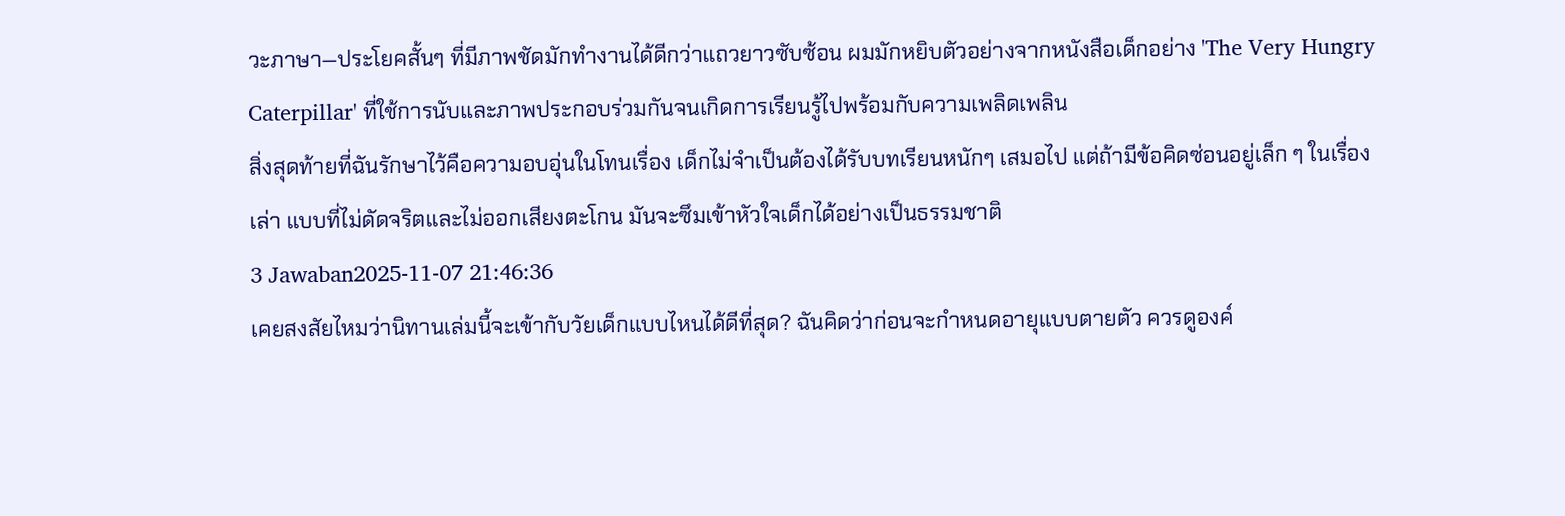วะภาษา—ประโยคสั้นๆ ที่มีภาพชัดมักทำงานได้ดีกว่าแถวยาวซับซ้อน ผมมักหยิบตัวอย่างจากหนังสือเด็กอย่าง 'The Very Hungry Caterpillar' ที่ใช้การนับและภาพประกอบร่วมกันจนเกิดการเรียนรู้ไปพร้อมกับความเพลิดเพลิน
สิ่งสุดท้ายที่ฉันรักษาไว้คือความอบอุ่นในโทนเรื่อง เด็กไม่จำเป็นต้องได้รับบทเรียนหนักๆ เสมอไป แต่ถ้ามีข้อคิดซ่อนอยู่เล็ก ๆ ในเรื่องเล่า แบบที่ไม่ดัดจริตและไม่ออกเสียงตะโกน มันจะซึมเข้าหัวใจเด็กได้อย่างเป็นธรรมชาติ
3 Jawaban2025-11-07 21:46:36
เคยสงสัยไหมว่านิทานเล่มนี้จะเข้ากับวัยเด็กแบบไหนได้ดีที่สุด? ฉันคิดว่าก่อนจะกำหนดอายุแบบตายตัว ควรดูองค์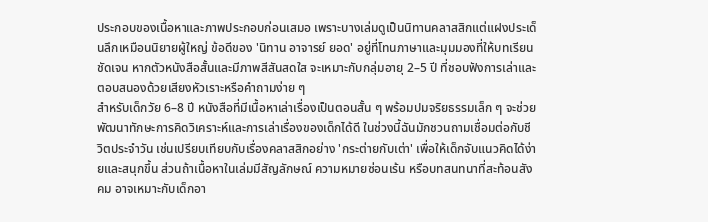ประกอบของเนื้อหาและภาพประกอบก่อนเสมอ เพราะบางเล่มดูเป็นนิทานคลาสสิกแต่แฝงประเด็นลึกเหมือนนิยายผู้ใหญ่ ข้อดีของ 'นิทาน อาจารย์ ยอด' อยู่ที่โทนภาษาและมุมมองที่ให้บทเรียนชัดเจน หากตัวหนังสือสั้นและมีภาพสีสันสดใส จะเหมาะกับกลุ่มอายุ 2–5 ปี ที่ชอบฟังการเล่าและตอบสนองด้วยเสียงหัวเราะหรือคำถามง่าย ๆ
สำหรับเด็กวัย 6–8 ปี หนังสือที่มีเนื้อหาเล่าเรื่องเป็นตอนสั้น ๆ พร้อมปมจริยธรรมเล็ก ๆ จะช่วยพัฒนาทักษะการคิดวิเคราะห์และการเล่าเรื่องของเด็กได้ดี ในช่วงนี้ฉันมักชวนถามเชื่อมต่อกับชีวิตประจำวัน เช่นเปรียบเทียบกับเรื่องคลาสสิกอย่าง 'กระต่ายกับเต่า' เพื่อให้เด็กจับแนวคิดได้ง่ายและสนุกขึ้น ส่วนถ้าเนื้อหาในเล่มมีสัญลักษณ์ ความหมายซ่อนเร้น หรือบทสนทนาที่สะท้อนสังคม อาจเหมาะกับเด็กอา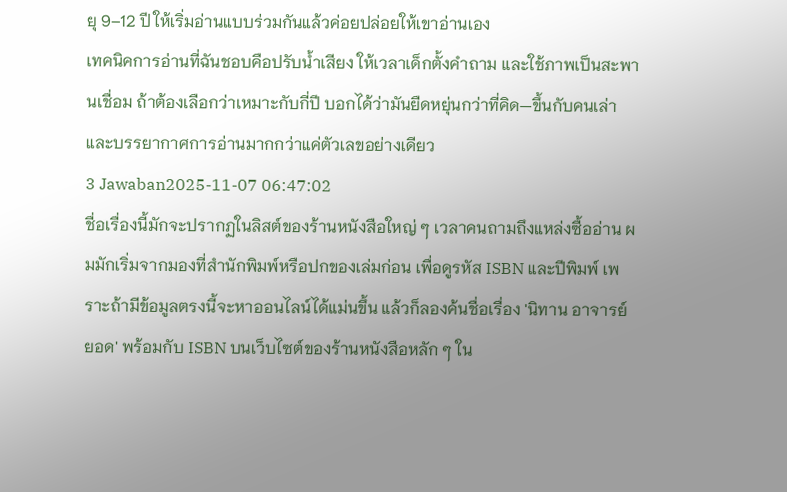ยุ 9–12 ปี ให้เริ่มอ่านแบบร่วมกันแล้วค่อยปล่อยให้เขาอ่านเอง
เทคนิคการอ่านที่ฉันชอบคือปรับน้ำเสียง ให้เวลาเด็กตั้งคำถาม และใช้ภาพเป็นสะพานเชื่อม ถ้าต้องเลือกว่าเหมาะกับกี่ปี บอกได้ว่ามันยืดหยุ่นกว่าที่คิด—ขึ้นกับคนเล่าและบรรยากาศการอ่านมากกว่าแค่ตัวเลขอย่างเดียว
3 Jawaban2025-11-07 06:47:02
ชื่อเรื่องนี้มักจะปรากฏในลิสต์ของร้านหนังสือใหญ่ ๆ เวลาคนถามถึงแหล่งซื้ออ่าน ผมมักเริ่มจากมองที่สำนักพิมพ์หรือปกของเล่มก่อน เพื่อดูรหัส ISBN และปีพิมพ์ เพราะถ้ามีข้อมูลตรงนี้จะหาออนไลน์ได้แม่นขึ้น แล้วก็ลองค้นชื่อเรื่อง 'นิทาน อาจารย์ ยอด' พร้อมกับ ISBN บนเว็บไซต์ของร้านหนังสือหลัก ๆ ใน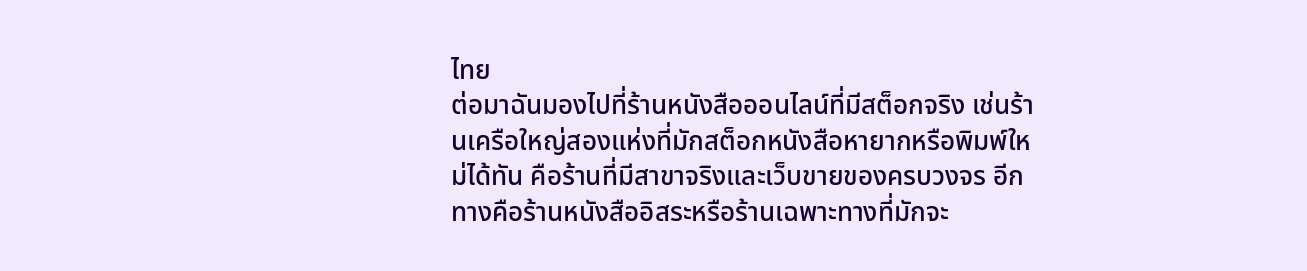ไทย
ต่อมาฉันมองไปที่ร้านหนังสือออนไลน์ที่มีสต็อกจริง เช่นร้านเครือใหญ่สองแห่งที่มักสต็อกหนังสือหายากหรือพิมพ์ใหม่ได้ทัน คือร้านที่มีสาขาจริงและเว็บขายของครบวงจร อีกทางคือร้านหนังสืออิสระหรือร้านเฉพาะทางที่มักจะ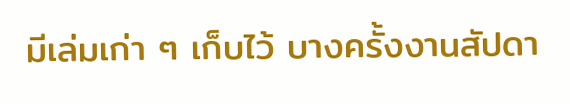มีเล่มเก่า ๆ เก็บไว้ บางครั้งงานสัปดา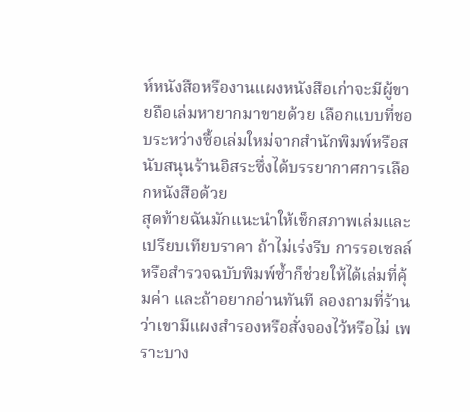ห์หนังสือหรืองานแผงหนังสือเก่าจะมีผู้ขายถือเล่มหายากมาขายด้วย เลือกแบบที่ชอบระหว่างซื้อเล่มใหม่จากสำนักพิมพ์หรือสนับสนุนร้านอิสระซึ่งได้บรรยากาศการเลือกหนังสือด้วย
สุดท้ายฉันมักแนะนำให้เช็กสภาพเล่มและเปรียบเทียบราคา ถ้าไม่เร่งรีบ การรอเซลล์หรือสำรวจฉบับพิมพ์ซ้ำก็ช่วยให้ได้เล่มที่คุ้มค่า และถ้าอยากอ่านทันที ลองถามที่ร้านว่าเขามีแผงสำรองหรือสั่งจองไว้หรือไม่ เพราะบาง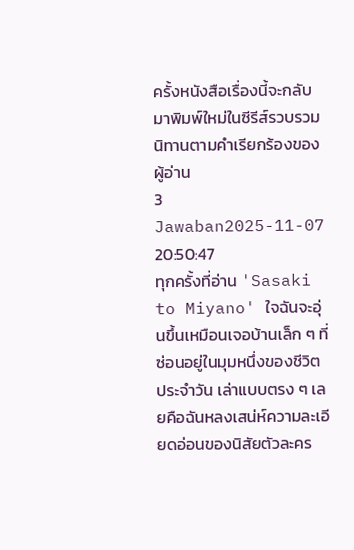ครั้งหนังสือเรื่องนี้จะกลับมาพิมพ์ใหม่ในซีรีส์รวบรวมนิทานตามคำเรียกร้องของผู้อ่าน
3 Jawaban2025-11-07 20:50:47
ทุกครั้งที่อ่าน 'Sasaki to Miyano' ใจฉันจะอุ่นขึ้นเหมือนเจอบ้านเล็ก ๆ ที่ซ่อนอยู่ในมุมหนึ่งของชีวิตประจำวัน เล่าแบบตรง ๆ เลยคือฉันหลงเสน่ห์ความละเอียดอ่อนของนิสัยตัวละคร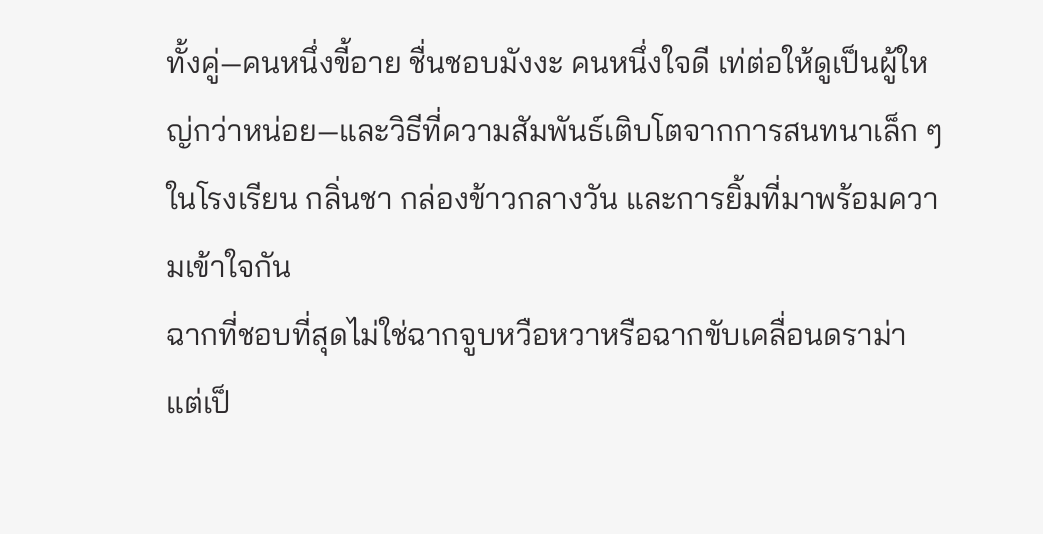ทั้งคู่—คนหนึ่งขี้อาย ชื่นชอบมังงะ คนหนึ่งใจดี เท่ต่อให้ดูเป็นผู้ใหญ่กว่าหน่อย—และวิธีที่ความสัมพันธ์เติบโตจากการสนทนาเล็ก ๆ ในโรงเรียน กลิ่นชา กล่องข้าวกลางวัน และการยิ้มที่มาพร้อมความเข้าใจกัน
ฉากที่ชอบที่สุดไม่ใช่ฉากจูบหวือหวาหรือฉากขับเคลื่อนดราม่า แต่เป็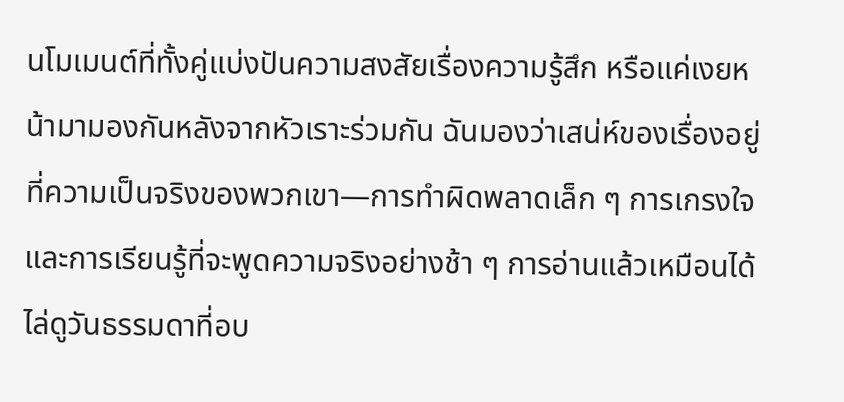นโมเมนต์ที่ทั้งคู่แบ่งปันความสงสัยเรื่องความรู้สึก หรือแค่เงยหน้ามามองกันหลังจากหัวเราะร่วมกัน ฉันมองว่าเสน่ห์ของเรื่องอยู่ที่ความเป็นจริงของพวกเขา—การทำผิดพลาดเล็ก ๆ การเกรงใจ และการเรียนรู้ที่จะพูดความจริงอย่างช้า ๆ การอ่านแล้วเหมือนได้ไล่ดูวันธรรมดาที่อบ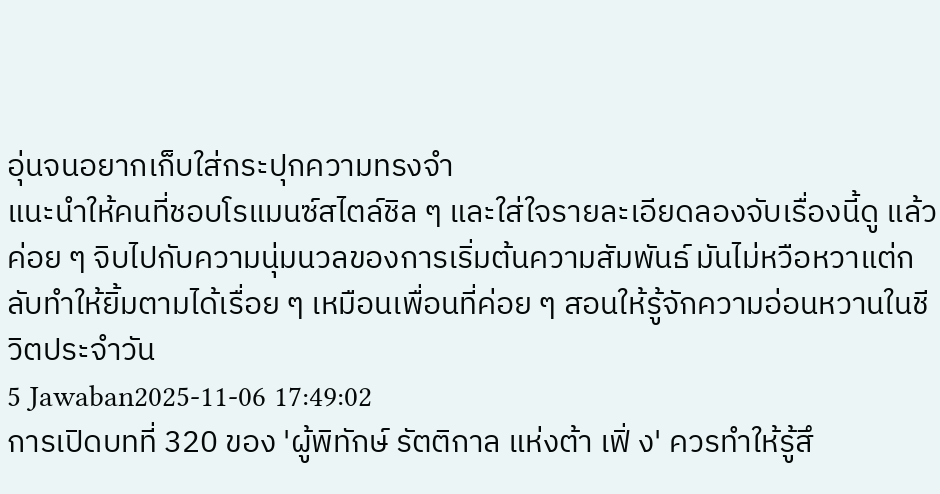อุ่นจนอยากเก็บใส่กระปุกความทรงจำ
แนะนำให้คนที่ชอบโรแมนซ์สไตล์ชิล ๆ และใส่ใจรายละเอียดลองจับเรื่องนี้ดู แล้วค่อย ๆ จิบไปกับความนุ่มนวลของการเริ่มต้นความสัมพันธ์ มันไม่หวือหวาแต่กลับทำให้ยิ้มตามได้เรื่อย ๆ เหมือนเพื่อนที่ค่อย ๆ สอนให้รู้จักความอ่อนหวานในชีวิตประจำวัน
5 Jawaban2025-11-06 17:49:02
การเปิดบทที่ 320 ของ 'ผู้พิทักษ์ รัตติกาล แห่งต้า เฟิ่ ง' ควรทำให้รู้สึ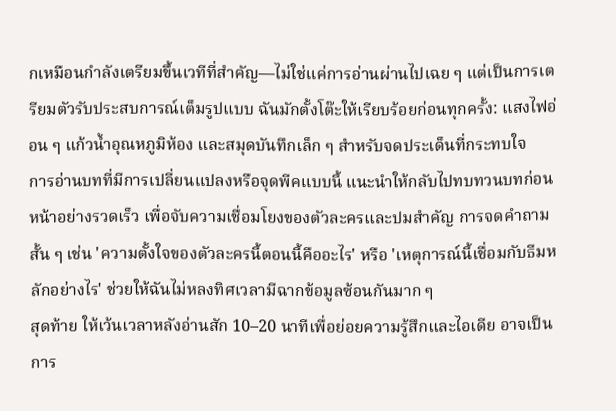กเหมือนกำลังเตรียมขึ้นเวทีที่สำคัญ—ไม่ใช่แค่การอ่านผ่านไปเฉย ๆ แต่เป็นการเตรียมตัวรับประสบการณ์เต็มรูปแบบ ฉันมักตั้งโต๊ะให้เรียบร้อยก่อนทุกครั้ง: แสงไฟอ่อน ๆ แก้วน้ำอุณหภูมิห้อง และสมุดบันทึกเล็ก ๆ สำหรับจดประเด็นที่กระทบใจ
การอ่านบทที่มีการเปลี่ยนแปลงหรือจุดพีคแบบนี้ แนะนำให้กลับไปทบทวนบทก่อนหน้าอย่างรวดเร็ว เพื่อจับความเชื่อมโยงของตัวละครและปมสำคัญ การจดคำถามสั้น ๆ เช่น 'ความตั้งใจของตัวละครนี้ตอนนี้คืออะไร' หรือ 'เหตุการณ์นี้เชื่อมกับธีมหลักอย่างไร' ช่วยให้ฉันไม่หลงทิศเวลามีฉากข้อมูลซ้อนกันมาก ๆ
สุดท้าย ให้เว้นเวลาหลังอ่านสัก 10–20 นาทีเพื่อย่อยความรู้สึกและไอเดีย อาจเป็นการ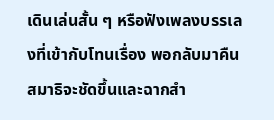เดินเล่นสั้น ๆ หรือฟังเพลงบรรเลงที่เข้ากับโทนเรื่อง พอกลับมาคืนสมาธิจะชัดขึ้นและฉากสำ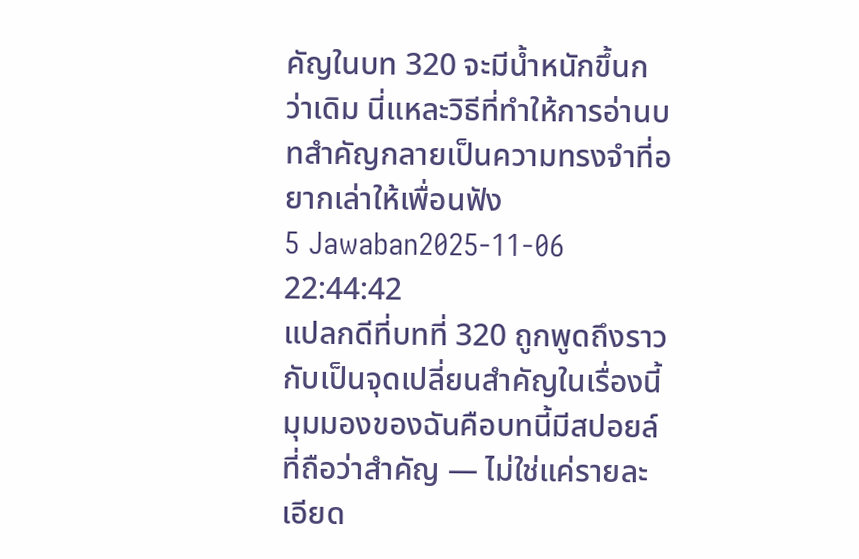คัญในบท 320 จะมีน้ำหนักขึ้นกว่าเดิม นี่แหละวิธีที่ทำให้การอ่านบทสำคัญกลายเป็นความทรงจำที่อยากเล่าให้เพื่อนฟัง
5 Jawaban2025-11-06 22:44:42
แปลกดีที่บทที่ 320 ถูกพูดถึงราวกับเป็นจุดเปลี่ยนสำคัญในเรื่องนี้
มุมมองของฉันคือบทนี้มีสปอยล์ที่ถือว่าสำคัญ — ไม่ใช่แค่รายละเอียด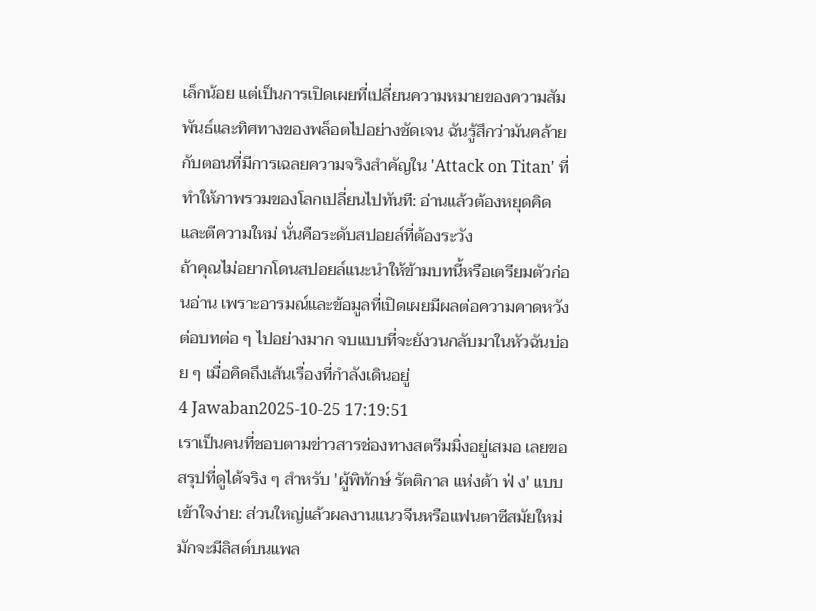เล็กน้อย แต่เป็นการเปิดเผยที่เปลี่ยนความหมายของความสัมพันธ์และทิศทางของพล็อตไปอย่างชัดเจน ฉันรู้สึกว่ามันคล้ายกับตอนที่มีการเฉลยความจริงสำคัญใน 'Attack on Titan' ที่ทำให้ภาพรวมของโลกเปลี่ยนไปทันที: อ่านแล้วต้องหยุดคิดและตีความใหม่ นั่นคือระดับสปอยล์ที่ต้องระวัง
ถ้าคุณไม่อยากโดนสปอยล์แนะนำให้ข้ามบทนี้หรือเตรียมตัวก่อนอ่าน เพราะอารมณ์และข้อมูลที่เปิดเผยมีผลต่อความคาดหวังต่อบทต่อ ๆ ไปอย่างมาก จบแบบที่จะยังวนกลับมาในหัวฉันบ่อย ๆ เมื่อคิดถึงเส้นเรื่องที่กำลังเดินอยู่
4 Jawaban2025-10-25 17:19:51
เราเป็นคนที่ชอบตามข่าวสารช่องทางสตรีมมิ่งอยู่เสมอ เลยขอสรุปที่ดูได้จริง ๆ สำหรับ 'ผู้พิทักษ์ รัตติกาล แห่งต้า ฟ่ ง' แบบเข้าใจง่าย: ส่วนใหญ่แล้วผลงานแนวจีนหรือแฟนตาซีสมัยใหม่มักจะมีลิสต์บนแพล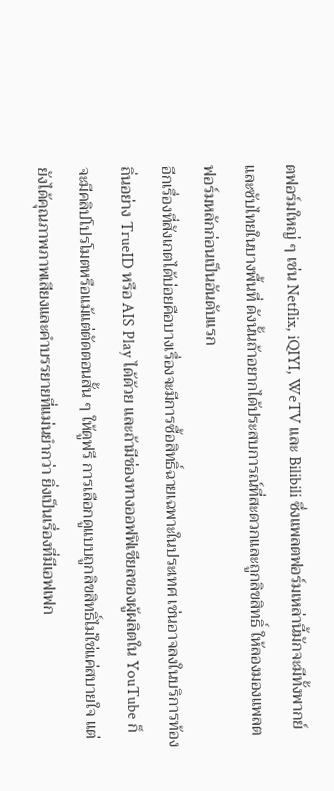ตฟอร์มใหญ่ ๆ เช่น Netflix, iQIYI, WeTV และ Bilibili ซึ่งแพลตฟอร์มเหล่านี้มักจะมีทั้งพากย์และซับไทยในบางพื้นที่ ดังนั้นถ้าอยากได้ประสบการณ์ที่สะดวกและถูกลิขสิทธิ์ ให้ลองมองแพลตฟอร์มหลักก่อนเป็นอันดับแรก
อีกเรื่องที่สังเกตได้บ่อยคือบางเรื่องจะมีการซื้อสิทธิ์ฉายเฉพาะในประเทศ เช่นอาจลงในบริการท้องถิ่นอย่าง TrueID หรือ AIS Play ได้ด้วย และถ้ามีช่องทางออฟฟิเชียลของผู้ผลิตใน YouTube ก็จะมีคลิปโปรโมตหรือแม้แต่ตัดตอนสั้น ๆ ให้ดูฟรี การเลือกดูแบบถูกลิขสิทธิ์ไม่ใช่แค่สบายใจ แต่ยังได้คุณภาพภาพเสียงและคำบรรยายที่แม่นยำกว่า ยิ่งเป็นเรื่องที่มีเอฟเฟก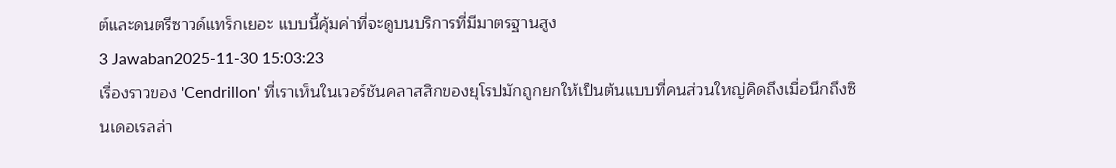ต์และดนตรีซาวด์แทร็กเยอะ แบบนี้คุ้มค่าที่จะดูบนบริการที่มีมาตรฐานสูง
3 Jawaban2025-11-30 15:03:23
เรื่องราวของ 'Cendrillon' ที่เราเห็นในเวอร์ชันคลาสสิกของยุโรปมักถูกยกให้เป็นต้นแบบที่คนส่วนใหญ่คิดถึงเมื่อนึกถึงซินเดอเรลล่า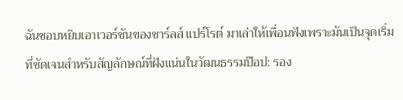ฉันชอบหยิบเอาเวอร์ชันของชาร์ลส์ แปร์โรต์ มาเล่าให้เพื่อนฟังเพราะมันเป็นจุดเริ่มที่ชัดเจนสำหรับสัญลักษณ์ที่ฝังแน่นในวัฒนธรรมป๊อป: รอง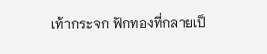เท้ากระจก ฟักทองที่กลายเป็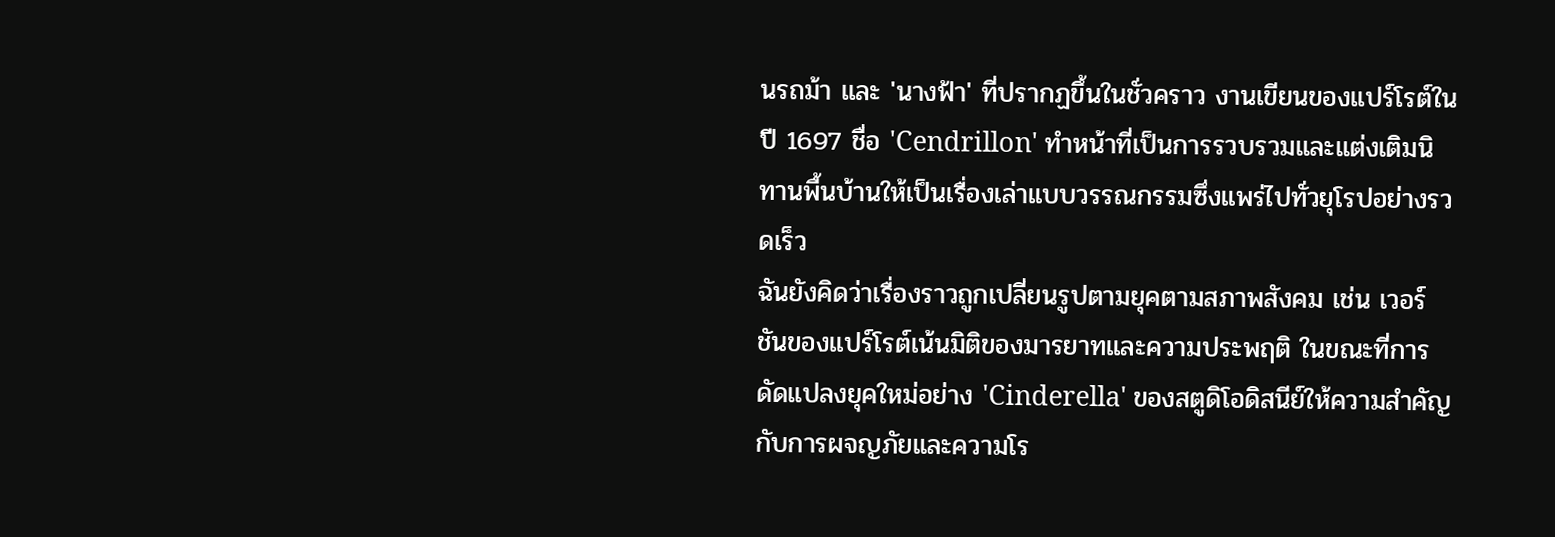นรถม้า และ 'นางฟ้า' ที่ปรากฏขึ้นในชั่วคราว งานเขียนของแปร์โรต์ในปี 1697 ชื่อ 'Cendrillon' ทำหน้าที่เป็นการรวบรวมและแต่งเติมนิทานพื้นบ้านให้เป็นเรื่องเล่าแบบวรรณกรรมซึ่งแพร่ไปทั่วยุโรปอย่างรวดเร็ว
ฉันยังคิดว่าเรื่องราวถูกเปลี่ยนรูปตามยุคตามสภาพสังคม เช่น เวอร์ชันของแปร์โรต์เน้นมิติของมารยาทและความประพฤติ ในขณะที่การดัดแปลงยุคใหม่อย่าง 'Cinderella' ของสตูดิโอดิสนีย์ให้ความสำคัญกับการผจญภัยและความโร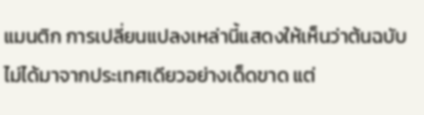แมนติก การเปลี่ยนแปลงเหล่านี้แสดงให้เห็นว่าต้นฉบับไม่ได้มาจากประเทศเดียวอย่างเด็ดขาด แต่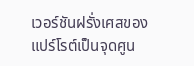เวอร์ชันฝรั่งเศสของแปร์โรต์เป็นจุดศูน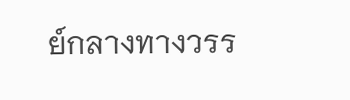ย์กลางทางวรร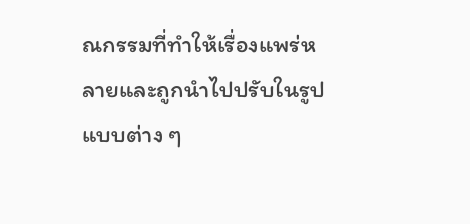ณกรรมที่ทำให้เรื่องแพร่หลายและถูกนำไปปรับในรูปแบบต่าง ๆ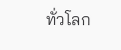ทั่วโลก